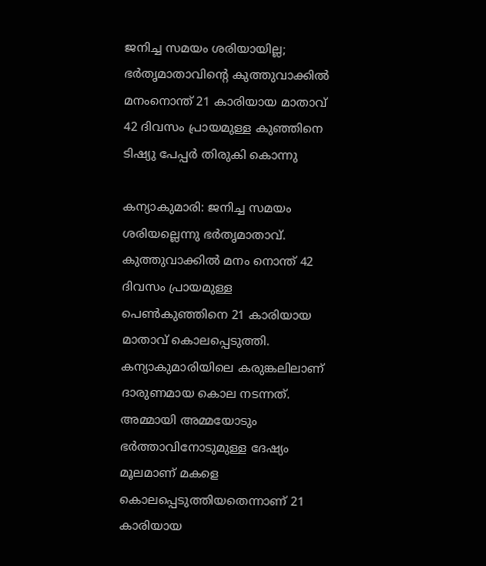ജനിച്ച സമയം ശരിയായില്ല; ഭര്‍തൃമാതാവിന്റെ കുത്തുവാക്കില്‍ മനംനൊന്ത് 21 കാരിയായ മാതാവ് 42 ദിവസം പ്രായമുള്ള കുഞ്ഞിനെ ടിഷ്യു പേപ്പര്‍ തിരുകി കൊന്നു

കന്യാകുമാരി: ജനിച്ച സമയം ശരിയല്ലെന്നു ഭര്‍തൃമാതാവ്. കുത്തുവാക്കില്‍ മനം നൊന്ത് 42 ദിവസം പ്രായമുള്ള പെണ്‍കുഞ്ഞിനെ 21 കാരിയായ മാതാവ് കൊലപ്പെടുത്തി. കന്യാകുമാരിയിലെ കരുങ്കലിലാണ് ദാരുണമായ കൊല നടന്നത്. അമ്മായി അമ്മയോടും ഭര്‍ത്താവിനോടുമുള്ള ദേഷ്യം മൂലമാണ് മകളെ കൊലപ്പെടുത്തിയതെന്നാണ് 21 കാരിയായ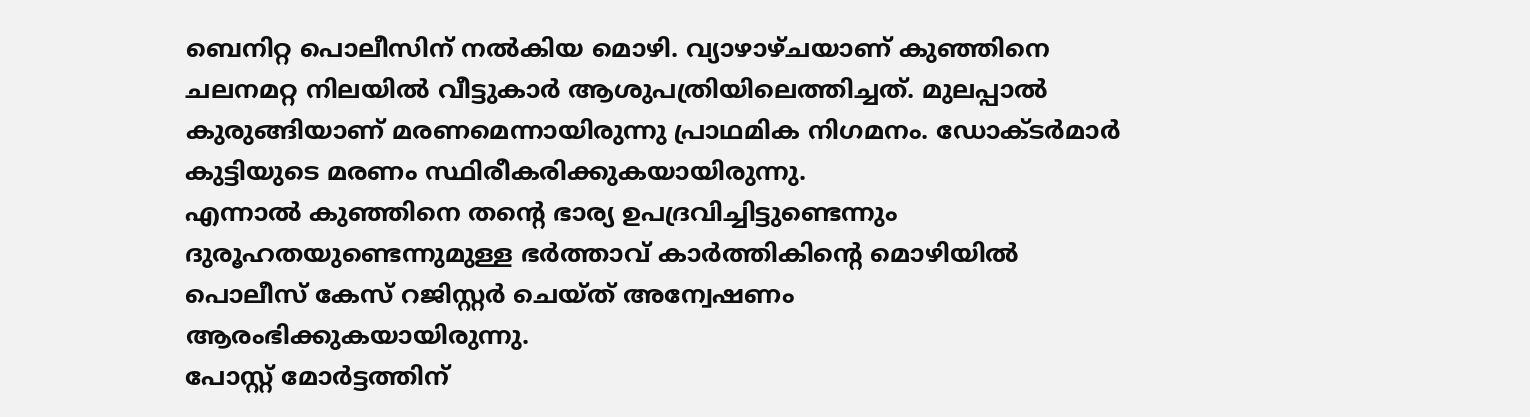ബെനിറ്റ പൊലീസിന് നല്‍കിയ മൊഴി. വ്യാഴാഴ്ചയാണ് കുഞ്ഞിനെ ചലനമറ്റ നിലയില്‍ വീട്ടുകാര്‍ ആശുപത്രിയിലെത്തിച്ചത്. മുലപ്പാല്‍ കുരുങ്ങിയാണ് മരണമെന്നായിരുന്നു പ്രാഥമിക നിഗമനം. ഡോക്ടര്‍മാര്‍ കുട്ടിയുടെ മരണം സ്ഥിരീകരിക്കുകയായിരുന്നു.
എന്നാല്‍ കുഞ്ഞിനെ തന്റെ ഭാര്യ ഉപദ്രവിച്ചിട്ടുണ്ടെന്നും ദുരൂഹതയുണ്ടെന്നുമുള്ള ഭര്‍ത്താവ് കാര്‍ത്തികിന്റെ മൊഴിയില്‍ പൊലീസ് കേസ് റജിസ്റ്റര്‍ ചെയ്ത് അന്വേഷണം ആരംഭിക്കുകയായിരുന്നു.
പോസ്റ്റ് മോര്‍ട്ടത്തിന്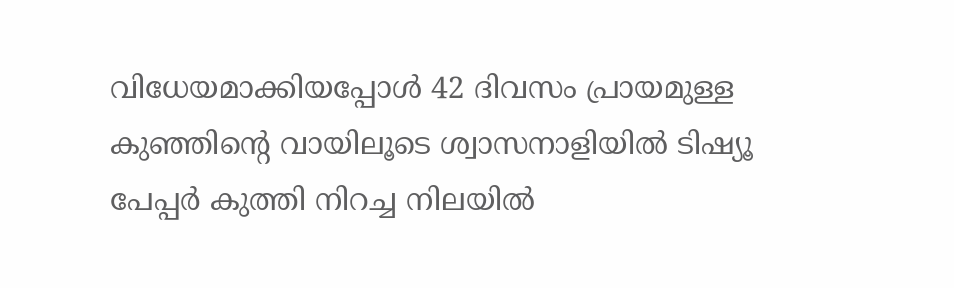വിധേയമാക്കിയപ്പോള്‍ 42 ദിവസം പ്രായമുള്ള കുഞ്ഞിന്റെ വായിലൂടെ ശ്വാസനാളിയില്‍ ടിഷ്യൂ പേപ്പര്‍ കുത്തി നിറച്ച നിലയില്‍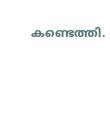കണ്ടെത്തി.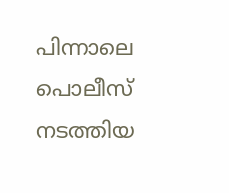പിന്നാലെ പൊലീസ് നടത്തിയ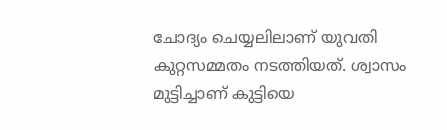ചോദ്യം ചെയ്യലിലാണ് യുവതി കുറ്റസമ്മതം നടത്തിയത്. ശ്വാസം മുട്ടിച്ചാണ് കുട്ടിയെ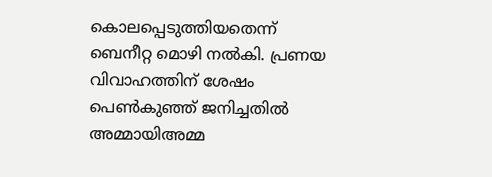കൊലപ്പെടുത്തിയതെന്ന് ബെനീറ്റ മൊഴി നല്‍കി. പ്രണയ വിവാഹത്തിന് ശേഷം പെണ്‍കുഞ്ഞ് ജനിച്ചതില്‍ അമ്മായിഅമ്മ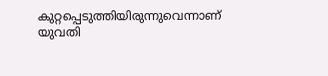കുറ്റപ്പെടുത്തിയിരുന്നുവെന്നാണ് യുവതി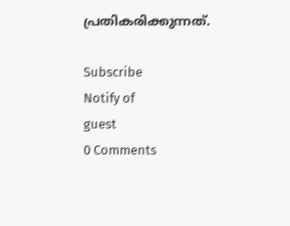പ്രതികരിക്കുന്നത്.

Subscribe
Notify of
guest
0 Comments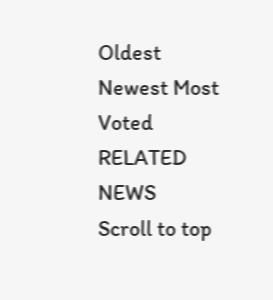Oldest
Newest Most Voted
RELATED NEWS
Scroll to top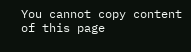You cannot copy content of this page